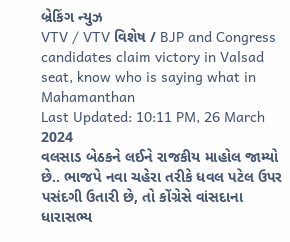બ્રેકિંગ ન્યુઝ
VTV / VTV વિશેષ / BJP and Congress candidates claim victory in Valsad seat, know who is saying what in Mahamanthan
Last Updated: 10:11 PM, 26 March 2024
વલસાડ બેઠકને લઈને રાજકીય માહોલ જામ્યો છે.. ભાજપે નવા ચહેરા તરીકે ધવલ પટેલ ઉપર પસંદગી ઉતારી છે, તો કોંગ્રેસે વાંસદાના ધારાસભ્ય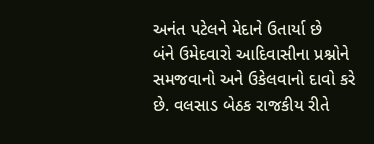અનંત પટેલને મેદાને ઉતાર્યા છે
બંને ઉમેદવારો આદિવાસીના પ્રશ્નોને સમજવાનો અને ઉકેલવાનો દાવો કરે છે. વલસાડ બેઠક રાજકીય રીતે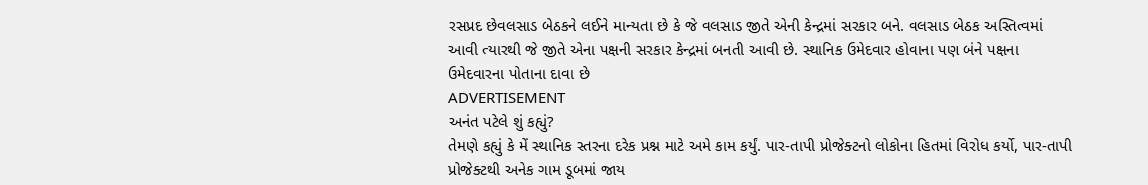રસપ્રદ છેવલસાડ બેઠકને લઈને માન્યતા છે કે જે વલસાડ જીતે એની કેન્દ્રમાં સરકાર બને. વલસાડ બેઠક અસ્તિત્વમાં આવી ત્યારથી જે જીતે એના પક્ષની સરકાર કેન્દ્રમાં બનતી આવી છે. સ્થાનિક ઉમેદવાર હોવાના પણ બંને પક્ષના ઉમેદવારના પોતાના દાવા છે
ADVERTISEMENT
અનંત પટેલે શું કહ્યું?
તેમણે કહ્યું કે મેં સ્થાનિક સ્તરના દરેક પ્રશ્ન માટે અમે કામ કર્યું. પાર-તાપી પ્રોજેક્ટનો લોકોના હિતમાં વિરોધ કર્યો, પાર-તાપી પ્રોજેક્ટથી અનેક ગામ ડૂબમાં જાય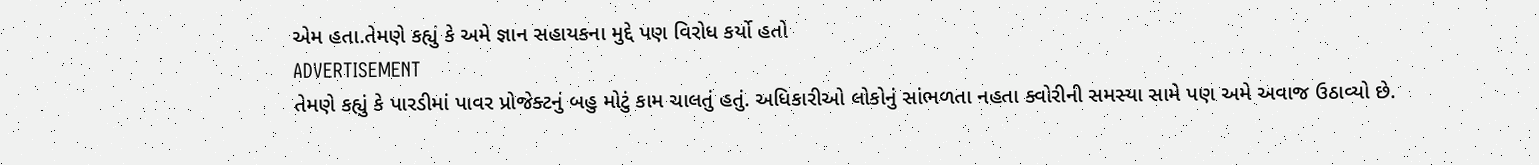એમ હતા.તેમણે કહ્યું કે અમે જ્ઞાન સહાયકના મુદ્દે પણ વિરોધ કર્યો હતો
ADVERTISEMENT
તેમણે કહ્યું કે પારડીમાં પાવર પ્રોજેક્ટનું બહુ મોટું કામ ચાલતું હતું. અધિકારીઓ લોકોનું સાંભળતા નહતા ક્વોરીની સમસ્યા સામે પણ અમે અવાજ ઉઠાવ્યો છે.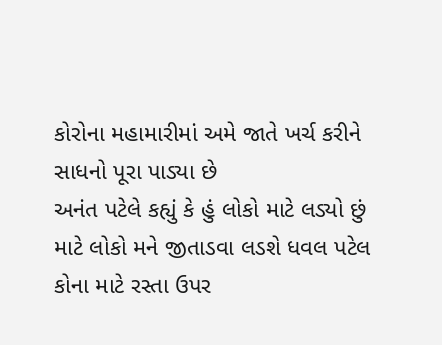કોરોના મહામારીમાં અમે જાતે ખર્ચ કરીને સાધનો પૂરા પાડ્યા છે
અનંત પટેલે કહ્યું કે હું લોકો માટે લડ્યો છું માટે લોકો મને જીતાડવા લડશે ધવલ પટેલ કોના માટે રસ્તા ઉપર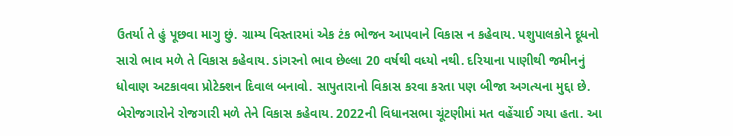ઉતર્યા તે હું પૂછવા માગુ છું. ગ્રામ્ય વિસ્તારમાં એક ટંક ભોજન આપવાને વિકાસ ન કહેવાય. પશુપાલકોને દૂધનો સારો ભાવ મળે તે વિકાસ કહેવાય. ડાંગરનો ભાવ છેલ્લા 20 વર્ષથી વધ્યો નથી. દરિયાના પાણીથી જમીનનું ધોવાણ અટકાવવા પ્રોટેક્શન દિવાલ બનાવો. સાપુતારાનો વિકાસ કરવા કરતા પણ બીજા અગત્યના મુદ્દા છે. બેરોજગારોને રોજગારી મળે તેને વિકાસ કહેવાય. 2022ની વિધાનસભા ચૂંટણીમાં મત વહેંચાઈ ગયા હતા. આ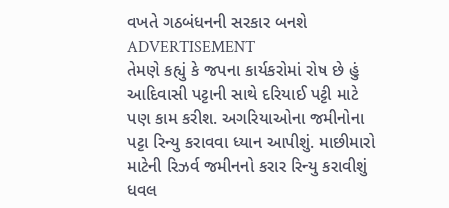વખતે ગઠબંધનની સરકાર બનશે
ADVERTISEMENT
તેમણે કહ્યું કે જપના કાર્યકરોમાં રોષ છે હું આદિવાસી પટ્ટાની સાથે દરિયાઈ પટ્ટી માટે પણ કામ કરીશ. અગરિયાઓના જમીનોના પટ્ટા રિન્યુ કરાવવા ધ્યાન આપીશું. માછીમારો માટેની રિઝર્વ જમીનનો કરાર રિન્યુ કરાવીશું
ધવલ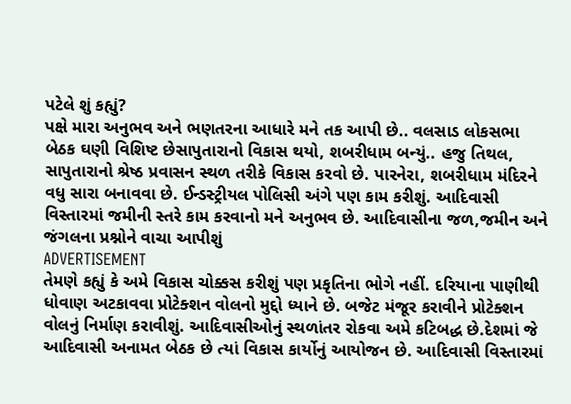પટેલે શું કહ્યું?
પક્ષે મારા અનુભવ અને ભણતરના આધારે મને તક આપી છે.. વલસાડ લોકસભા બેઠક ઘણી વિશિષ્ટ છેસાપુતારાનો વિકાસ થયો, શબરીધામ બન્યું.. હજુ તિથલ, સાપુતારાનો શ્રેષ્ઠ પ્રવાસન સ્થળ તરીકે વિકાસ કરવો છે. પારનેરા, શબરીધામ મંદિરને વધુ સારા બનાવવા છે. ઈન્ડસ્ટ્રીયલ પોલિસી અંગે પણ કામ કરીશું. આદિવાસી વિસ્તારમાં જમીની સ્તરે કામ કરવાનો મને અનુભવ છે. આદિવાસીના જળ,જમીન અને જંગલના પ્રશ્નોને વાચા આપીશું
ADVERTISEMENT
તેમણે કહ્યું કે અમે વિકાસ ચોક્કસ કરીશું પણ પ્રકૃતિના ભોગે નહીં. દરિયાના પાણીથી ધોવાણ અટકાવવા પ્રોટેક્શન વોલનો મુદ્દો ધ્યાને છે. બજેટ મંજૂર કરાવીને પ્રોટેક્શન વોલનું નિર્માણ કરાવીશું. આદિવાસીઓનું સ્થળાંતર રોકવા અમે કટિબદ્ધ છે.દેશમાં જે આદિવાસી અનામત બેઠક છે ત્યાં વિકાસ કાર્યોનું આયોજન છે. આદિવાસી વિસ્તારમાં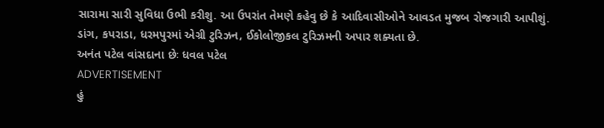સારામા સારી સુવિધા ઉભી કરીશુ. આ ઉપરાંત તેમણે કહેવુ છે કે આદિવાસીઓને આવડત મુજબ રોજગારી આપીશું. ડાંગ, કપરાડા, ધરમપુરમાં એગ્રી ટુરિઝન, ઈકોલોજીકલ ટુરિઝમની અપાર શક્યતા છે.
અનંત પટેલ વાંસદાના છેઃ ધવલ પટેલ
ADVERTISEMENT
હું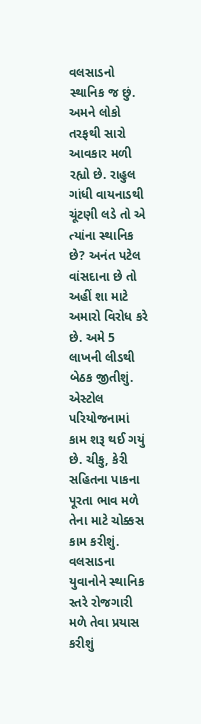વલસાડનો સ્થાનિક જ છું. અમને લોકો તરફથી સારો આવકાર મળી રહ્યો છે. રાહુલ ગાંધી વાયનાડથી ચૂંટણી લડે તો એ ત્યાંના સ્થાનિક છે? અનંત પટેલ વાંસદાના છે તો અહીં શા માટે અમારો વિરોધ કરે છે. અમે 5 લાખની લીડથી બેઠક જીતીશું. એસ્ટોલ પરિયોજનામાં કામ શરૂ થઈ ગયું છે. ચીકુ, કેરી સહિતના પાકના પૂરતા ભાવ મળે તેના માટે ચોક્કસ કામ કરીશું. વલસાડના યુવાનોને સ્થાનિક સ્તરે રોજગારી મળે તેવા પ્રયાસ કરીશું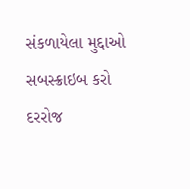સંકળાયેલા મુદ્દાઓ
સબસ્ક્રાઇબ કરો
દરરોજ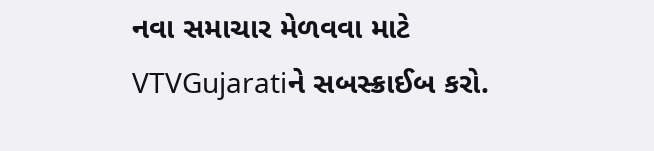નવા સમાચાર મેળવવા માટે VTVGujaratiને સબસ્ક્રાઈબ કરો.